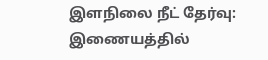இளநிலை நீட் தேர்வு: இணையத்தில்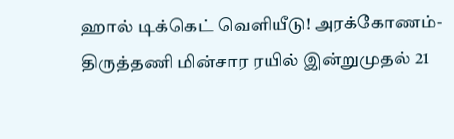ஹால் டிக்கெட் வெளியீடு! அரக்கோணம்-திருத்தணி மின்சார ரயில் இன்றுமுதல் 21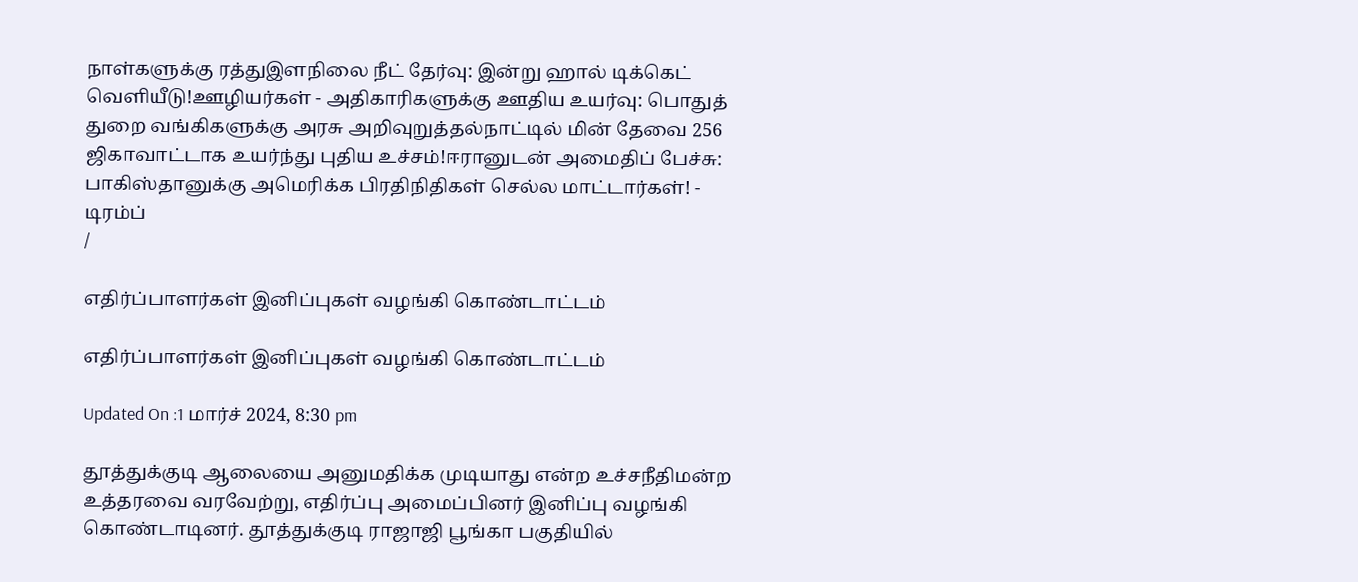நாள்களுக்கு ரத்துஇளநிலை நீட் தேர்வு: இன்று ஹால் டிக்கெட் வெளியீடு!ஊழியர்கள் - அதிகாரிகளுக்கு ஊதிய உயர்வு: பொதுத் துறை வங்கிகளுக்கு அரசு அறிவுறுத்தல்நாட்டில் மின் தேவை 256 ஜிகாவாட்டாக உயர்ந்து புதிய உச்சம்!ஈரானுடன் அமைதிப் பேச்சு: பாகிஸ்தானுக்கு அமெரிக்க பிரதிநிதிகள் செல்ல மாட்டார்கள்! - டிரம்ப்
/

எதிர்ப்பாளர்கள் இனிப்புகள் வழங்கி கொண்டாட்டம்

எதிர்ப்பாளர்கள் இனிப்புகள் வழங்கி கொண்டாட்டம்

Updated On :1 மார்ச் 2024, 8:30 pm

தூத்துக்குடி ஆலையை அனுமதிக்க முடியாது என்ற உச்சநீதிமன்ற உத்தரவை வரவேற்று, எதிர்ப்பு அமைப்பினர் இனிப்பு வழங்கி கொண்டாடினர். தூத்துக்குடி ராஜாஜி பூங்கா பகுதியில்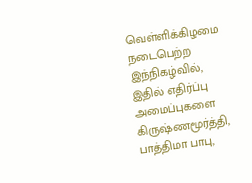வெள்ளிக்கிழமை நடைபெற்ற இந்நிகழ்வில், இதில் எதிர்ப்பு அமைப்புகளை கிருஷ்ணமூர்த்தி, பாத்திமா பாபு,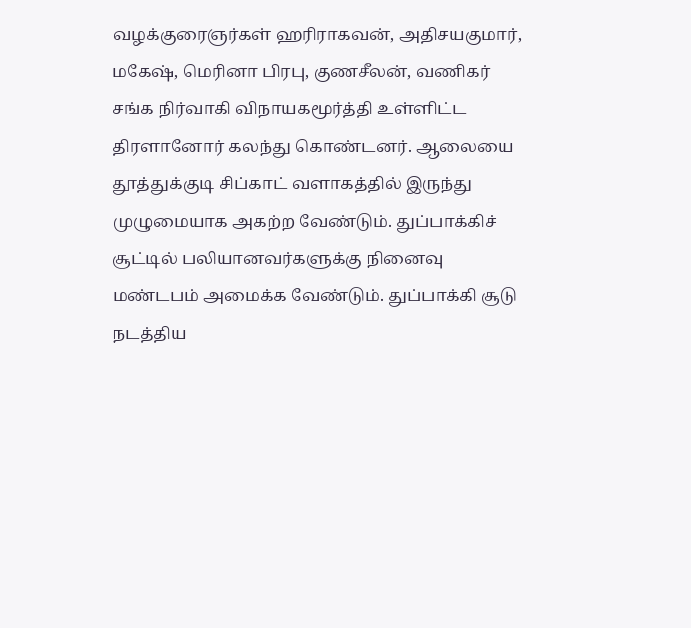வழக்குரைஞர்கள் ஹரிராகவன், அதிசயகுமார், மகேஷ், மெரினா பிரபு, குணசீலன், வணிகர் சங்க நிர்வாகி விநாயகமூர்த்தி உள்ளிட்ட திரளானோர் கலந்து கொண்டனர். ஆலையை தூத்துக்குடி சிப்காட் வளாகத்தில் இருந்து முழுமையாக அகற்ற வேண்டும். துப்பாக்கிச் சூட்டில் பலியானவர்களுக்கு நினைவு மண்டபம் அமைக்க வேண்டும். துப்பாக்கி சூடு நடத்திய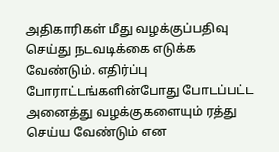அதிகாரிகள் மீது வழக்குப்பதிவு செய்து நடவடிக்கை எடுக்க வேண்டும். எதிர்ப்பு போராட்டங்களின்போது போடப்பட்ட அனைத்து வழக்குகளையும் ரத்து செய்ய வேண்டும் என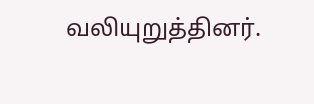வலியுறுத்தினர்.